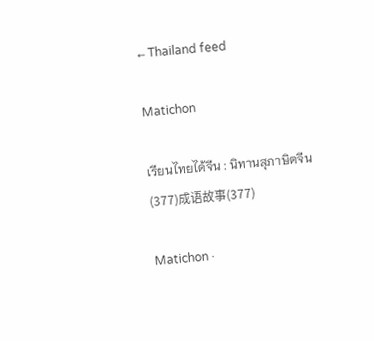← Thailand feed

Matichon

เรียนไทยได้จีน : นิทานสุภาษิตจีน (377)成语故事(377)

Matichon ·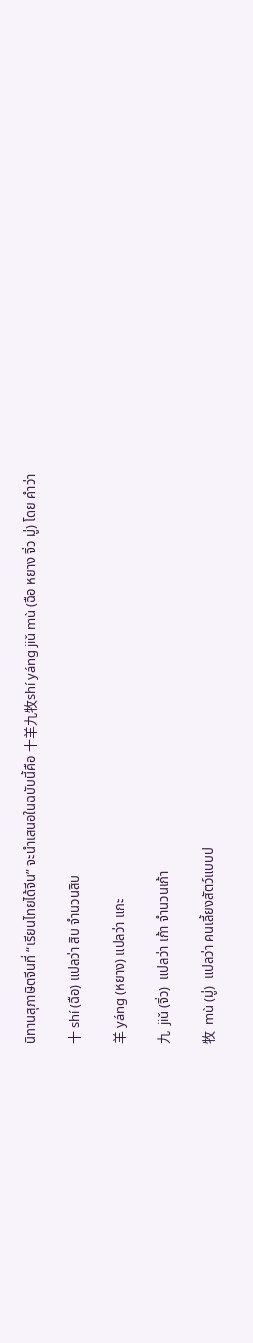นิทานสุภาษิตจีนที่ “เรียนไทยได้จีน” จะนำเสนอในฉบับนี้คือ 十羊九牧shí yánɡ jiǔ mù (ฉือ หยาง จิ่ว มู่) โดย คำว่า

十 shí (ฉือ) แปลว่า สิบ จำนวนสิบ

羊 yánɡ (หยาง) แปลว่า แกะ

九  jiǔ (จิ่ว)  แปลว่า เก้า จำนวนเก้า

牧  mù (มู่)  แปลว่า คนเลี้ยงสัตว์แบบป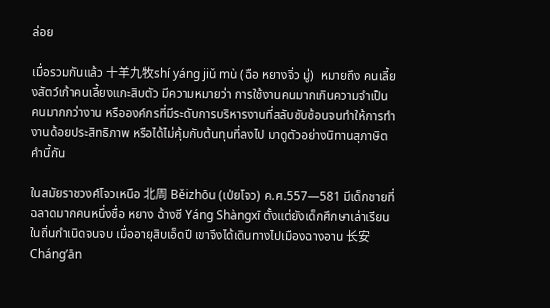ล่อย

เมื่อรวมกันแล้ว 十羊九牧shí yánɡ jiǔ mù (ฉือ หยางจิ่ว มู่)  หมายถึง คนเลี้ยงสัตว์เก้าคนเลี้ยงแกะสิบตัว มีความหมายว่า การใช้งานคนมากเกินความจำเป็น คนมากกว่างาน หรือองค์กรที่มีระดับการบริหารงานที่สลับซับซ้อนจนทำให้การทำงานด้อยประสิทธิภาพ หรือได้ไม่คุ้มกับต้นทุนที่ลงไป มาดูตัวอย่างนิทานสุภาษิตคำนี้กัน

ในสมัยราชวงศ์โจวเหนือ 北周 Běizhōu (เป่ยโจว) ค.ศ.557—581 มีเด็กชายที่ฉลาดมากคนหนึ่งชื่อ หยาง ฉ้างซี Yánɡ Shànɡxī ตั้งแต่ยังเด็กศึกษาเล่าเรียนในถิ่นกำเนิดจนจบ เมื่ออายุสิบเอ็ดปี เขาจึงได้เดินทางไปเมืองฉางอาน 长安Chánɡ’ān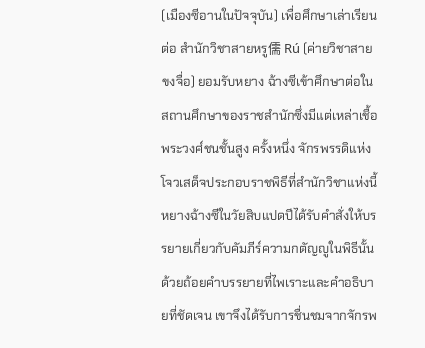(เมืองซีอานในปัจจุบัน) เพื่อศึกษาเล่าเรียนต่อ สำนักวิชาสายหรู儒 Rú (ค่ายวิชาสายขงจื่อ) ยอมรับหยาง ฉ้างซีเข้าศึกษาต่อในสถานศึกษาของราชสำนักซึ่งมีแต่เหล่าเชื้อพระวงศ์ชนชั้นสูง ครั้งหนึ่ง จักรพรรดิแห่งโจวเสด็จประกอบราชพิธีที่สำนักวิชาแห่งนี้  หยางฉ้างซีในวัยสิบแปดปีได้รับคำสั่งให้บรรยายเกี่ยวกับคัมภีร์ความกตัญญูในพิธีนั้น ด้วยถ้อยคำบรรยายที่ไพเราะและคำอธิบายที่ชัดเจน เขาจึงได้รับการชื่นชมจากจักรพ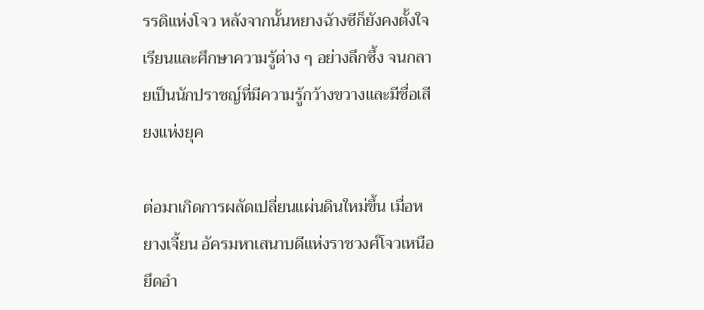รรดิแห่งโจว หลังจากนั้นหยางฉ้างซีก็ยังคงตั้งใจเรียนและศึกษาความรู้ต่าง ๆ อย่างลึกซึ้ง จนกลายเป็นนักปราชญ์ที่มีความรู้กว้างขวางและมีชื่อเสียงแห่งยุค

ต่อมาเกิดการผลัดเปลี่ยนแผ่นดินใหม่ขึ้น เมื่อหยางเจี้ยน อัครมหาเสนาบดีแห่งราชวงศ์โจวเหนือ ยึดอำ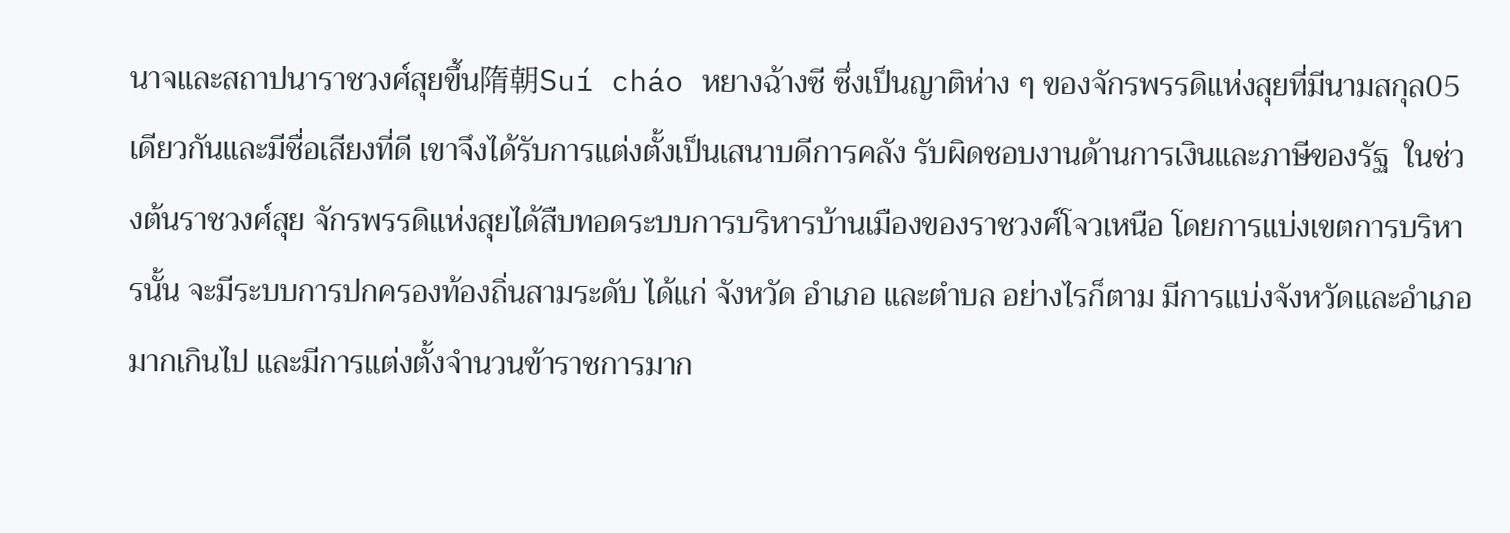นาจและสถาปนาราชวงศ์สุยขึ้น隋朝Suí cháo หยางฉ้างซี ซึ่งเป็นญาติห่าง ๆ ของจักรพรรดิแห่งสุยที่มีนามสกุล05เดียวกันและมีชื่อเสียงที่ดี เขาจึงได้รับการแต่งตั้งเป็นเสนาบดีการคลัง รับผิดชอบงานด้านการเงินและภาษีของรัฐ  ในช่วงต้นราชวงศ์สุย จักรพรรดิแห่งสุยได้สืบทอดระบบการบริหารบ้านเมืองของราชวงศ์โจวเหนือ โดยการแบ่งเขตการบริหารนั้น จะมีระบบการปกครองท้องถิ่นสามระดับ ได้แก่ จังหวัด อำเภอ และตำบล อย่างไรก็ตาม มีการแบ่งจังหวัดและอำเภอมากเกินไป และมีการแต่งตั้งจำนวนข้าราชการมาก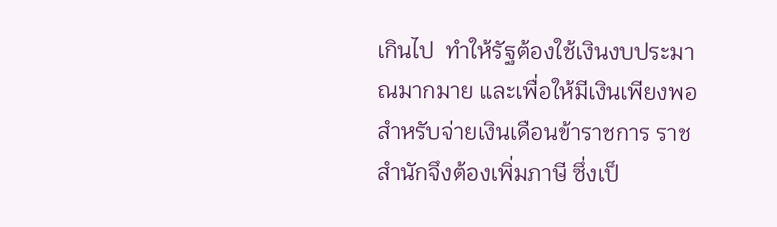เกินไป  ทำให้รัฐต้องใช้เงินงบประมาณมากมาย และเพื่อให้มีเงินเพียงพอสำหรับจ่ายเงินเดือนข้าราชการ ราชสำนักจึงต้องเพิ่มภาษี ซึ่งเป็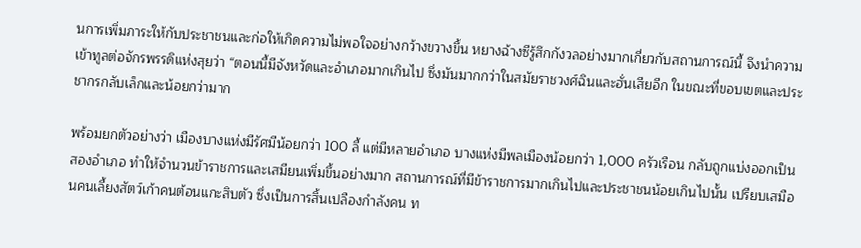นการเพิ่มภาระให้กับประชาชนและก่อให้เกิดความไม่พอใจอย่างกว้างขวางขึ้น หยางฉ้างซีรู้สึกกังวลอย่างมากเกี่ยวกับสถานการณ์นี้ จึงนำความเข้าทูลต่อจักรพรรดิแห่งสุยว่า “ตอนนี้มีจังหวัดและอำเภอมากเกินไป ซึ่งมันมากกว่าในสมัยราชวงศ์ฉินและฮั่นเสียอีก ในขณะที่ขอบเขตและประชากรกลับเล็กและน้อยกว่ามาก

พร้อมยกตัวอย่างว่า เมืองบางแห่งมีรัศมีน้อยกว่า 100 ลี้ แต่มีหลายอำเภอ บางแห่งมีพลเมืองน้อยกว่า 1,000 ครัวเรือน กลับถูกแบ่งออกเป็นสองอำเภอ ทำให้จำนวนข้าราชการและเสมียนเพิ่มขึ้นอย่างมาก สถานการณ์ที่มีข้าราชการมากเกินไปและประชาชนน้อยเกินไปนั้น เปรียบเสมือนคนเลี้ยงสัตว์เก้าคนต้อนแกะสิบตัว ซึ่งเป็นการสิ้นเปลืองกำลังคน ท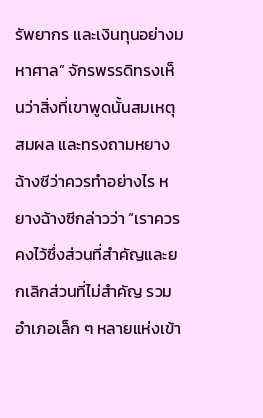รัพยากร และเงินทุนอย่างมหาศาล” จักรพรรดิทรงเห็นว่าสิ่งที่เขาพูดนั้นสมเหตุสมผล และทรงถามหยางฉ้างซีว่าควรทำอย่างไร หยางฉ้างซีกล่าวว่า “เราควรคงไว้ซึ่งส่วนที่สำคัญและยกเลิกส่วนที่ไม่สำคัญ รวมอำเภอเล็ก ๆ หลายแห่งเข้า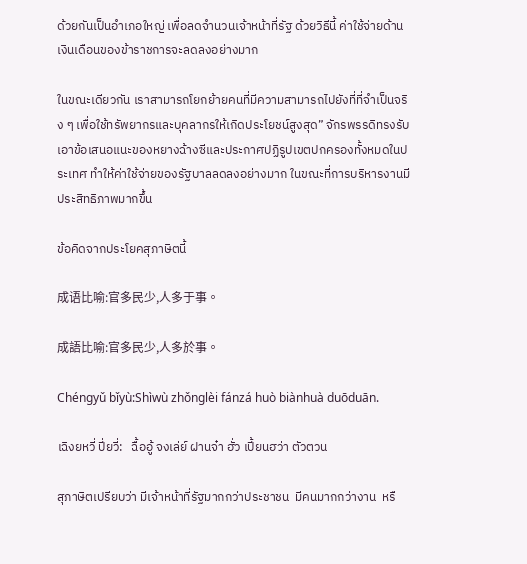ด้วยกันเป็นอำเภอใหญ่ เพื่อลดจำนวนเจ้าหน้าที่รัฐ ด้วยวิธีนี้ ค่าใช้จ่ายด้านเงินเดือนของข้าราชการจะลดลงอย่างมาก

ในขณะเดียวกัน เราสามารถโยกย้ายคนที่มีความสามารถไปยังที่ที่จำเป็นจริง ๆ เพื่อใช้ทรัพยากรและบุคลากรให้เกิดประโยชน์สูงสุด” จักรพรรดิทรงรับเอาข้อเสนอแนะของหยางฉ้างซีและประกาศปฏิรูปเขตปกครองทั้งหมดในประเทศ ทำให้ค่าใช้จ่ายของรัฐบาลลดลงอย่างมาก ในขณะที่การบริหารงานมีประสิทธิภาพมากขึ้น

ข้อคิดจากประโยคสุภาษิตนี้

成语比喻:官多民少,人多于事。

成語比喻:官多民少,人多於事。

Chénɡyǔ bǐyù:Shìwù zhǒnɡlèi fánzá huò biànhuà duōduān.

เฉิงยหวี่ ปี่ยวี่:   ฉื้ออู้ จงเล่ย์ ฝานจ๋า ฮั่ว เปี้ยนฮว่า ตัวตวน

สุภาษิตเปรียบว่า มีเจ้าหน้าที่รัฐมากกว่าประชาชน  มีคนมากกว่างาน  หรื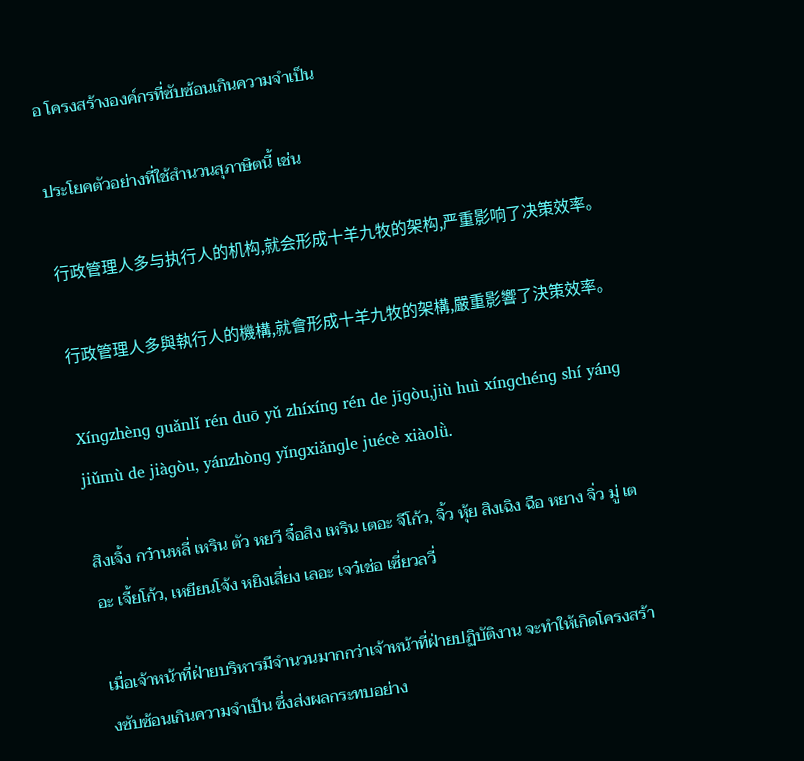อ โครงสร้างองค์กรที่ซับซ้อนเกินความจำเป็น

ประโยคตัวอย่างที่ใช้สำนวนสุภาษิตนี้ เช่น

行政管理人多与执行人的机构,就会形成十羊九牧的架构,严重影响了决策效率。

行政管理人多與執行人的機構,就會形成十羊九牧的架構,嚴重影響了決策效率。

Xínɡzhènɡ ɡuǎnlǐ rén duō yǔ zhíxínɡ rén de jīɡòu,jiù huì xínɡchénɡ shí yánɡ jiǔmù de jiàɡòu, yánzhònɡ yǐnɡxiǎnɡle juécè xiàolǜ.

สิงเจิ้ง กว๋านหลี่ เหริน ตัว หยวี จื๋อสิง เหริน เตอะ จีโก้ว, จิ้ว หุ้ย สิงเฉิง ฉือ หยาง จิ่ว มู่ เตอะ เจี้ยโก้ว, เหยียนโจ้ง หยิงเสี่ยง เลอะ เจว๋เช่อ เซี่ยวลวี่

เมื่อเจ้าหน้าที่ฝ่ายบริหารมีจำนวนมากกว่าเจ้าหน้าที่ฝ่ายปฏิบัติงาน จะทำให้เกิดโครงสร้างซับซ้อนเกินความจำเป็น ซึ่งส่งผลกระทบอย่าง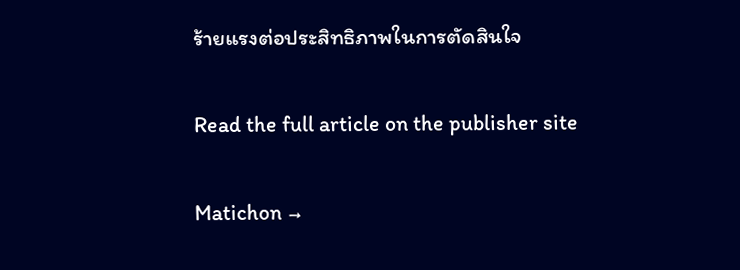ร้ายแรงต่อประสิทธิภาพในการตัดสินใจ

Read the full article on the publisher site

Matichon →